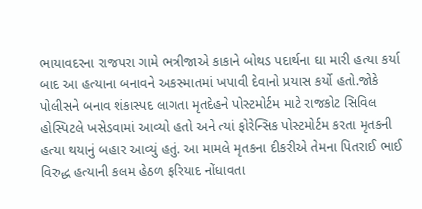ભાયાવદરના રાજપરા ગામે ભત્રીજાએ કાકાને બોથડ પદાર્થના ઘા મારી હત્યા કર્યા બાદ આ હત્યાના બનાવને અકસ્માતમાં ખપાવી દેવાનો પ્રયાસ કર્યો હતો.જોકે પોલીસને બનાવ શંકાસ્પદ લાગતા મૃતદેહને પોસ્ટમોર્ટમ માટે રાજકોટ સિવિલ હોસ્પિટલે ખસેડવામાં આવ્યો હતો અને ત્યાં ફોરેન્સિક પોસ્ટમોર્ટમ કરતા મૃતકની હત્યા થયાનું બહાર આવ્યું હતું. આ મામલે મૃતકના દીકરીએ તેમના પિતરાઈ ભાઈ વિરુદ્ધ હત્યાની કલમ હેઠળ ફરિયાદ નોંધાવતા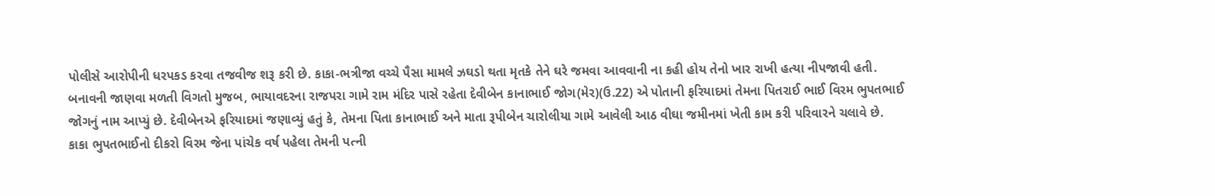પોલીસે આરોપીની ધરપકડ કરવા તજવીજ શરૂ કરી છે. કાકા-ભત્રીજા વચ્ચે પૈસા મામલે ઝઘડો થતા મૃતકે તેને ઘરે જમવા આવવાની ના કહી હોય તેનો ખાર રાખી હત્યા નીપજાવી હતી.
બનાવની જાણવા મળતી વિગતો મુજબ, ભાયાવદરના રાજપરા ગામે રામ મંદિર પાસે રહેતા દેવીબેન કાનાભાઈ જોગ(મેર)(ઉ.22) એ પોતાની ફરિયાદમાં તેમના પિતરાઈ ભાઈ વિરમ ભુપતભાઈ જોગનું નામ આપ્યું છે. દેવીબેનએ ફરિયાદમાં જણાવ્યું હતું કે, તેમના પિતા કાનાભાઈ અને માતા રૂપીબેન ચારોલીયા ગામે આવેલી આઠ વીઘા જમીનમાં ખેતી કામ કરી પરિવારને ચલાવે છે.
કાકા ભુપતભાઈનો દીકરો વિરમ જેના પાંચેક વર્ષ પહેલા તેમની પત્ની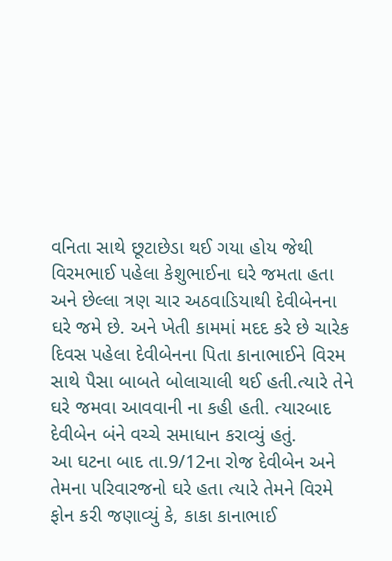વનિતા સાથે છૂટાછેડા થઈ ગયા હોય જેથી વિરમભાઈ પહેલા કેશુભાઈના ઘરે જમતા હતા અને છેલ્લા ત્રણ ચાર અઠવાડિયાથી દેવીબેનના ઘરે જમે છે. અને ખેતી કામમાં મદદ કરે છે ચારેક દિવસ પહેલા દેવીબેનના પિતા કાનાભાઈને વિરમ સાથે પૈસા બાબતે બોલાચાલી થઈ હતી.ત્યારે તેને ઘરે જમવા આવવાની ના કહી હતી. ત્યારબાદ દેવીબેન બંને વચ્ચે સમાધાન કરાવ્યું હતું.
આ ઘટના બાદ તા.9/12ના રોજ દેવીબેન અને તેમના પરિવારજનો ઘરે હતા ત્યારે તેમને વિરમે ફોન કરી જણાવ્યું કે, કાકા કાનાભાઈ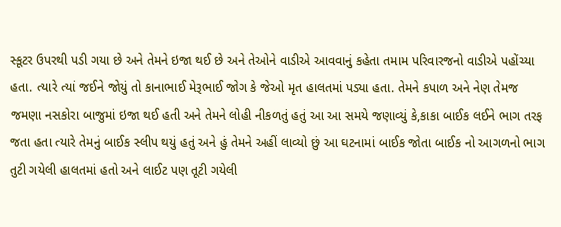સ્કૂટર ઉપરથી પડી ગયા છે અને તેમને ઇજા થઈ છે અને તેઓને વાડીએ આવવાનું કહેતા તમામ પરિવારજનો વાડીએ પહોંચ્યા હતા. ત્યારે ત્યાં જઈને જોયું તો કાનાભાઈ મેરૂભાઈ જોગ કે જેઓ મૃત હાલતમાં પડ્યા હતા. તેમને કપાળ અને નેણ તેમજ જમણા નસકોરા બાજુમાં ઇજા થઈ હતી અને તેમને લોહી નીકળતું હતું આ આ સમયે જણાવ્યું કે,કાકા બાઈક લઈને ભાગ તરફ જતા હતા ત્યારે તેમનું બાઈક સ્લીપ થયું હતું અને હું તેમને અહીં લાવ્યો છું આ ઘટનામાં બાઈક જોતા બાઈક નો આગળનો ભાગ તુટી ગયેલી હાલતમાં હતો અને લાઈટ પણ તૂટી ગયેલી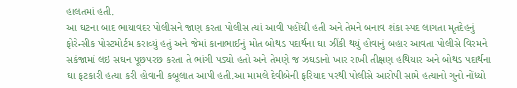હાલતમાં હતી.
આ ઘટના બાદ ભાયાવદર પોલીસને જાણ કરતા પોલીસ ત્યાં આવી પહોંચી હતી અને તેમને બનાવ શંકા સ્પદ લાગતા મૃતદેહનું ફોરેન્સીક પોસ્ટમોર્ટમ કરાવ્યું હતું અને જેમાં કાનાભાઈનું મોત બોથડ પદાર્થના ઘા ઝીંકી થયું હોવાનું બહાર આવતા પોલીસે વિરમને સકંજામાં લઇ સઘન પૂછપરછ કરતા તે ભાંગી પડ્યો હતો અને તેમણે જ ઝઘડાનો ખાર રાખી તીક્ષણ હથિયાર અને બોથડ પદાર્થના ઘા ફટકારી હત્યા કરી હોવાની કબૂલાત આપી હતી.આ મામલે દેવીબેની ફરિયાદ પરથી પોલીસે આરોપી સામે હત્યાનો ગુનો નોંધ્યો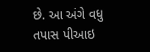છે. આ અંગે વધુ તપાસ પીઆઇ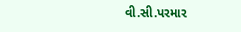વી.સી.પરમાર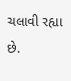ચલાવી રહ્યા છે.